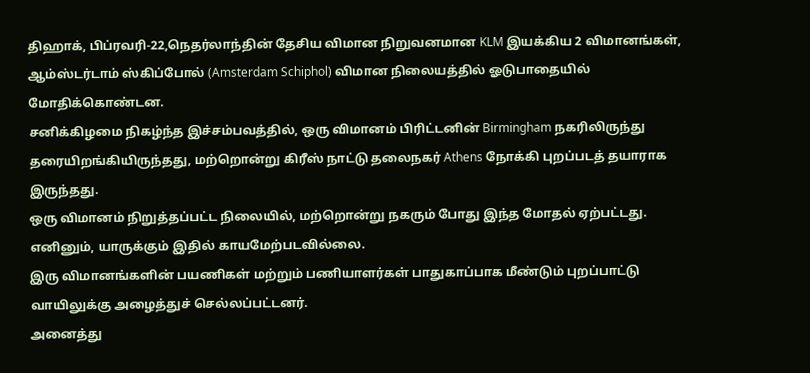திஹாக், பிப்ரவரி-22,நெதர்லாந்தின் தேசிய விமான நிறுவனமான KLM இயக்கிய 2 விமானங்கள், ஆம்ஸ்டர்டாம் ஸ்கிப்போல் (Amsterdam Schiphol) விமான நிலையத்தில் ஓடுபாதையில் மோதிக்கொண்டன.
சனிக்கிழமை நிகழ்ந்த இச்சம்பவத்தில், ஒரு விமானம் பிரிட்டனின் Birmingham நகரிலிருந்து தரையிறங்கியிருந்தது, மற்றொன்று கிரீஸ் நாட்டு தலைநகர் Athens நோக்கி புறப்படத் தயாராக இருந்தது.
ஒரு விமானம் நிறுத்தப்பட்ட நிலையில், மற்றொன்று நகரும் போது இந்த மோதல் ஏற்பட்டது.
எனினும், யாருக்கும் இதில் காயமேற்படவில்லை.
இரு விமானங்களின் பயணிகள் மற்றும் பணியாளர்கள் பாதுகாப்பாக மீண்டும் புறப்பாட்டு வாயிலுக்கு அழைத்துச் செல்லப்பட்டனர்.
அனைத்து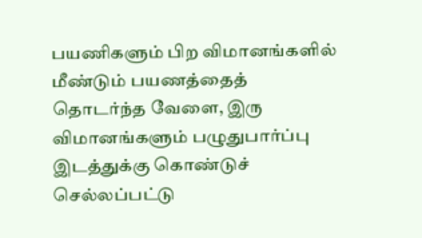பயணிகளும் பிற விமானங்களில் மீண்டும் பயணத்தைத் தொடர்ந்த வேளை, இரு விமானங்களும் பழுதுபார்ப்பு இடத்துக்கு கொண்டுச் செல்லப்பட்டு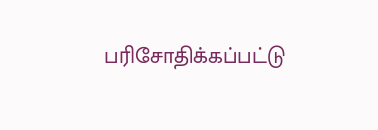பரிசோதிக்கப்பட்டு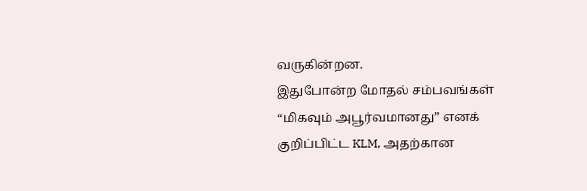வருகின்றன.
இதுபோன்ற மோதல் சம்பவங்கள் “மிகவும் அபூர்வமானது” எனக் குறிப்பிட்ட KLM, அதற்கான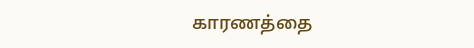காரணத்தை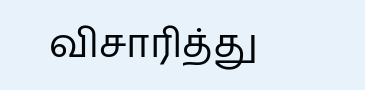விசாரித்து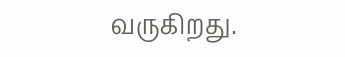வருகிறது.